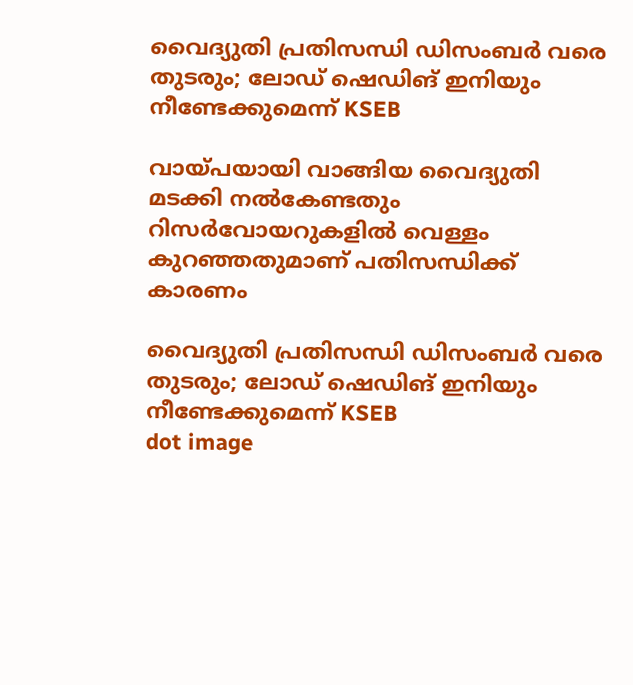വൈദ്യുതി പ്രതിസന്ധി ഡിസംബര്‍ വരെ തുടരും; ലോഡ് ഷെഡിങ് ഇനിയും നീണ്ടേക്കുമെന്ന് KSEB

വായ്പയായി വാങ്ങിയ വൈദ്യുതി മടക്കി നല്‍കേണ്ടതും റിസര്‍വോയറുകളില്‍ വെള്ളം കുറഞ്ഞതുമാണ് പതിസന്ധിക്ക് കാരണം

വൈദ്യുതി പ്രതിസന്ധി ഡിസംബര്‍ വരെ തുടരും; ലോഡ് ഷെഡിങ് ഇനിയും നീണ്ടേക്കുമെന്ന് KSEB
dot image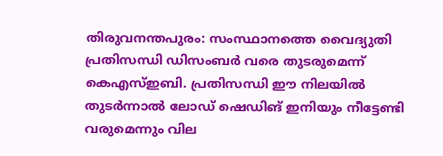തിരുവനന്തപുരം: സംസ്ഥാനത്തെ വൈദ്യുതി പ്രതിസന്ധി ഡിസംബര്‍ വരെ തുടരുമെന്ന് കെഎസ്ഇബി. പ്രതിസന്ധി ഈ നിലയില്‍ തുടര്‍ന്നാല്‍ ലോഡ് ഷെഡിങ് ഇനിയും നീട്ടേണ്ടി വരുമെന്നും വില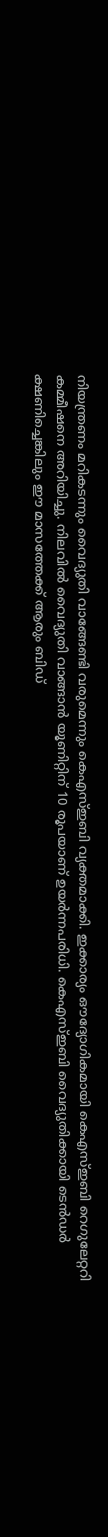നിയന്ത്രണം മറികടന്നും വൈദ്യുതി വാങ്ങേണ്ടി വരുമെന്നും കെഎസ്ഇബി വ്യക്തമാക്കി. ഇക്കാര്യം ഔദ്യോഗികമായി കെഎസ്ഇബി റെഗുലേറ്ററി കമ്മീഷനെ അറിയിച്ചു. നിലവില്‍ വൈദ്യുതി വാങ്ങാന്‍ യൂണിറ്റിന് 10 രൂപയാണ് ഉയര്‍ന്നപരിധി. കെഎസ്ഇബി വൈദ്യുതിക്കായി ടെന്‍ഡര്‍ ക്ഷണിച്ചെങ്കിലും ഈ മാസത്തേക്ക് ആരും ബിഡ്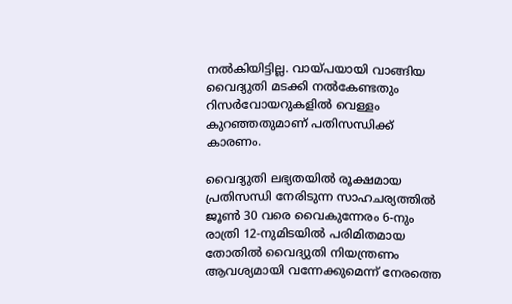നല്‍കിയിട്ടില്ല. വായ്പയായി വാങ്ങിയ വൈദ്യുതി മടക്കി നല്‍കേണ്ടതും റിസര്‍വോയറുകളില്‍ വെള്ളം കുറഞ്ഞതുമാണ് പതിസന്ധിക്ക് കാരണം.

വൈദ്യുതി ലഭ്യതയില്‍ രൂക്ഷമായ പ്രതിസന്ധി നേരിടുന്ന സാഹചര്യത്തില്‍ ജൂണ്‍ 30 വരെ വൈകുന്നേരം 6-നും രാത്രി 12-നുമിടയില്‍ പരിമിതമായ തോതില്‍ വൈദ്യുതി നിയന്ത്രണം ആവശ്യമായി വന്നേക്കുമെന്ന് നേരത്തെ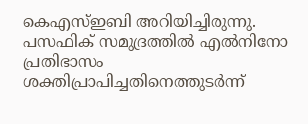കെഎസ്ഇബി അറിയിച്ചിരുന്നു. പസഫിക് സമുദ്രത്തില്‍ എല്‍നിനോ പ്രതിഭാസം ശക്തിപ്രാപിച്ചതിനെത്തുടര്‍ന്ന്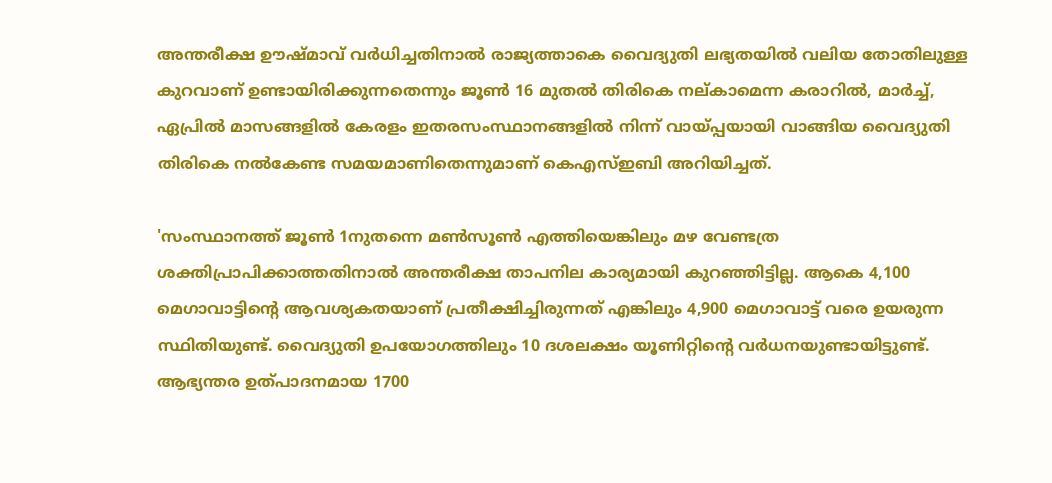അന്തരീക്ഷ ഊഷ്മാവ് വര്‍ധിച്ചതിനാല്‍ രാജ്യത്താകെ വൈദ്യുതി ലഭ്യതയില്‍ വലിയ തോതിലുള്ള കുറവാണ് ഉണ്ടായിരിക്കുന്നതെന്നും ജൂണ്‍ 16 മുതല്‍ തിരികെ നല്കാമെന്ന കരാറില്‍, മാര്‍ച്ച്, ഏപ്രില്‍ മാസങ്ങളില്‍ കേരളം ഇതരസംസ്ഥാനങ്ങളില്‍ നിന്ന് വായ്പ്പയായി വാങ്ങിയ വൈദ്യുതി തിരികെ നല്‍കേണ്ട സമയമാണിതെന്നുമാണ് കെഎസ്ഇബി അറിയിച്ചത്.

'സംസ്ഥാനത്ത് ജൂണ്‍ 1നുതന്നെ മണ്‍സൂണ്‍ എത്തിയെങ്കിലും മഴ വേണ്ടത്ര ശക്തിപ്രാപിക്കാത്തതിനാല്‍ അന്തരീക്ഷ താപനില കാര്യമായി കുറഞ്ഞിട്ടില്ല. ആകെ 4,100 മെഗാവാട്ടിന്റെ ആവശ്യകതയാണ് പ്രതീക്ഷിച്ചിരുന്നത് എങ്കിലും 4,900 മെഗാവാട്ട് വരെ ഉയരുന്ന സ്ഥിതിയുണ്ട്. വൈദ്യുതി ഉപയോഗത്തിലും 10 ദശലക്ഷം യൂണിറ്റിന്റെ വര്‍ധനയുണ്ടായിട്ടുണ്ട്. ആഭ്യന്തര ഉത്പാദനമായ 1700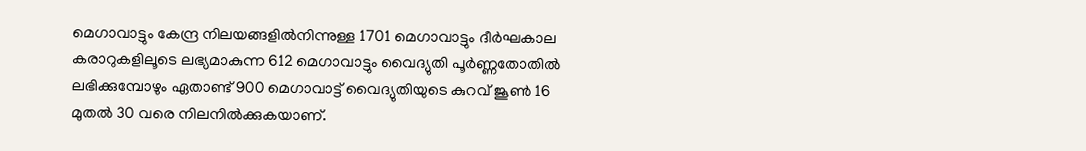മെഗാവാട്ടും കേന്ദ്ര നിലയങ്ങളില്‍നിന്നുള്ള 1701 മെഗാവാട്ടും ദീര്‍ഘകാല കരാറുകളിലൂടെ ലഭ്യമാകുന്ന 612 മെഗാവാട്ടും വൈദ്യുതി പൂര്‍ണ്ണതോതില്‍ ലഭിക്കുമ്പോഴും ഏതാണ്ട് 900 മെഗാവാട്ട് വൈദ്യുതിയുടെ കുറവ് ജൂണ്‍ 16 മുതല്‍ 30 വരെ നിലനില്‍ക്കുകയാണ്.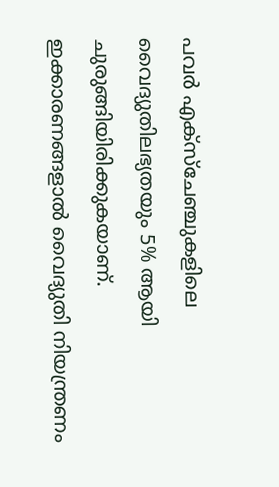പവര്‍ എക്‌സ്‌ചേഞ്ചുകളിലെ വൈദ്യുതിലഭ്യതയും 5% ആയി ചുരുങ്ങിയിരിക്കുകയാണ്. ഇക്കാരണങ്ങളാല്‍ വൈദ്യുതി നിയന്ത്രണം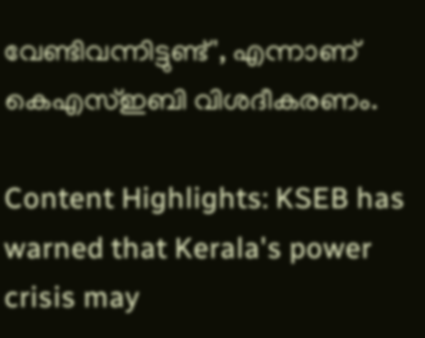വേണ്ടിവന്നിട്ടുണ്ട്', എന്നാണ് കെഎസ്ഇബി വിശദീകരണം.

Content Highlights: KSEB has warned that Kerala's power crisis may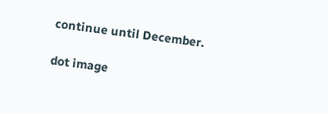continue until December.

dot image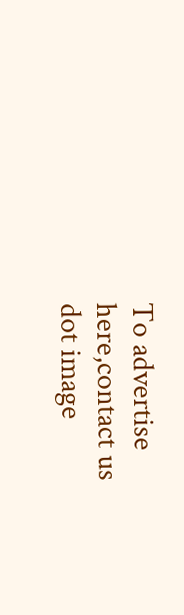To advertise here,contact us
dot image